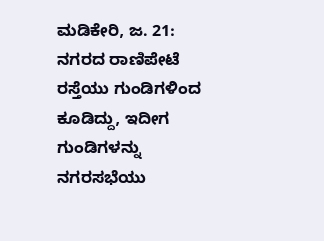ಮಡಿಕೇರಿ, ಜ. 21: ನಗರದ ರಾಣಿಪೇಟೆ ರಸ್ತೆಯು ಗುಂಡಿಗಳಿಂದ ಕೂಡಿದ್ದು, ಇದೀಗ ಗುಂಡಿಗಳನ್ನು ನಗರಸಭೆಯು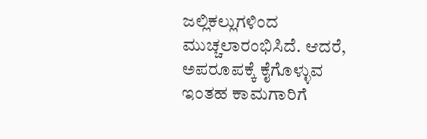ಜಲ್ಲಿಕಲ್ಲುಗಳಿಂದ ಮುಚ್ಚಲಾರಂಭಿಸಿದೆ. ಆದರೆ, ಅಪರೂಪಕ್ಕೆ ಕೈಗೊಳ್ಳುವ ಇಂತಹ ಕಾಮಗಾರಿಗೆ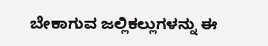ಬೇಕಾಗುವ ಜಲ್ಲಿಕಲ್ಲುಗಳನ್ನು ಈ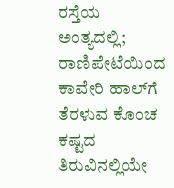ರಸ್ತೆಯ ಅಂತ್ಯದಲ್ಲಿ; ರಾಣಿಪೇಟೆಯಿಂದ ಕಾವೇರಿ ಹಾಲ್‍ಗೆ ತೆರಳುವ ಕೊಂಚ ಕಷ್ಟದ ತಿರುವಿನಲ್ಲಿಯೇ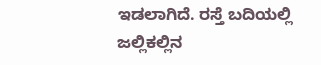ಇಡಲಾಗಿದೆ. ರಸ್ತೆ ಬದಿಯಲ್ಲಿ ಜಲ್ಲಿಕಲ್ಲಿನ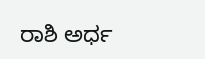ರಾಶಿ ಅರ್ಧ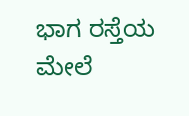ಭಾಗ ರಸ್ತೆಯ ಮೇಲೆ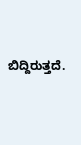ಬಿದ್ದಿರುತ್ತದೆ.